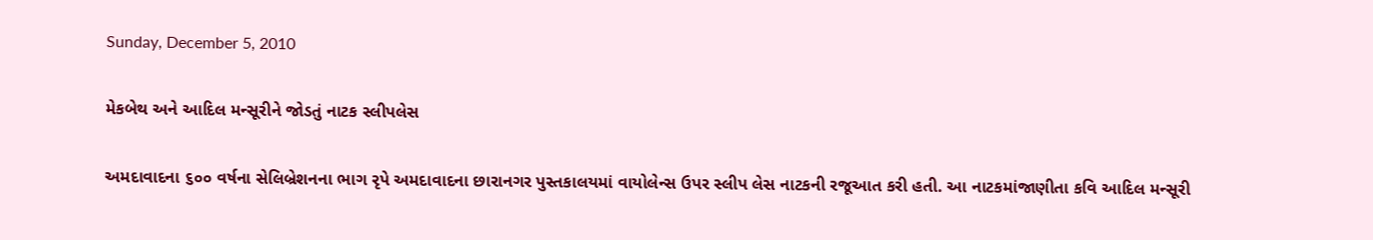Sunday, December 5, 2010

મેકબેથ અને આદિલ મન્સૂરીને જોડતું નાટક સ્લીપલેસ

અમદાવાદના ૬૦૦ વર્ષના સેલિબ્રેશનના ભાગ રૃપે અમદાવાદના છારાનગર પુસ્તકાલયમાં વાયોલેન્સ ઉપર સ્લીપ લેસ નાટકની રજૂઆત કરી હતી. આ નાટકમાંજાણીતા કવિ આદિલ મન્સૂરી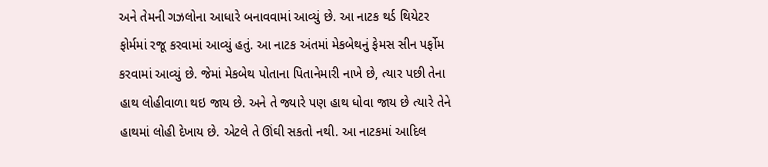અને તેમની ગઝલોના આધારે બનાવવામાં આવ્યું છે. આ નાટક થર્ડ થિયેટર ફોર્મમાં રજૂ કરવામાં આવ્યું હતું. આ નાટક અંતમાં મેકબેથનું ફેમસ સીન પર્ફોમ કરવામાં આવ્યું છે. જેમાં મેકબેથ પોતાના પિતાનેમારી નાખે છે, ત્યાર પછી તેના હાથ લોહીવાળા થઇ જાય છે. અને તે જ્યારે પણ હાથ ધોવા જાય છે ત્યારે તેને હાથમાં લોહી દેખાય છે. એટલે તે ઊંઘી સકતો નથી. આ નાટકમાં આદિલ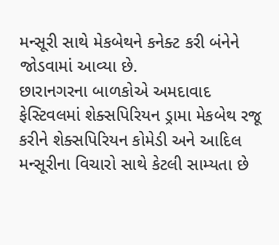મન્સૂરી સાથે મેકબેથને કનેક્ટ કરી બંનેને જોડવામાં આવ્યા છે.
છારાનગરના બાળકોએ અમદાવાદ ફેસ્ટિવલમાં શેક્સપિરિયન ડ્રામા મેકબેથ રજૂ કરીને શેક્સપિરિયન કોમેડી અને આદિલ મન્સૂરીના વિચારો સાથે કેટલી સામ્યતા છે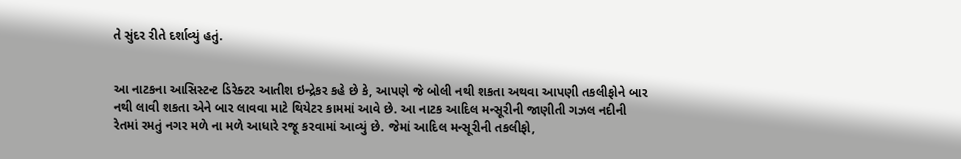તે સુંદર રીતે દર્શાવ્યું હતું.


આ નાટકના આસિસ્ટન્ટ ડિરેક્ટર આતીશ ઇન્દ્રેકર કહે છે કે, આપણે જે બોલી નથી શકતા અથવા આપણી તકલીફોને બાર નથી લાવી શકતા એને બાર લાવવા માટે થિયેટર કામમાં આવે છે. આ નાટક આદિલ મન્સૂરીની જાણીતી ગઝલ નદીની રેતમાં રમતું નગર મળે ના મળે આધારે રજૂ કરવામાં આવ્યું છે. જેમાં આદિલ મન્સૂરીની તકલીફો,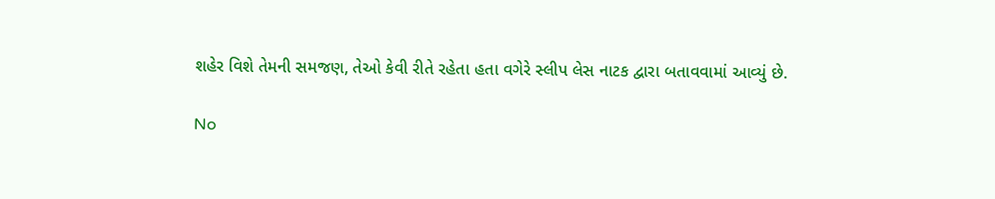શહેર વિશે તેમની સમજણ, તેઓ કેવી રીતે રહેતા હતા વગેરે સ્લીપ લેસ નાટક દ્વારા બતાવવામાં આવ્યું છે.

No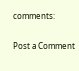comments:

Post a Comment